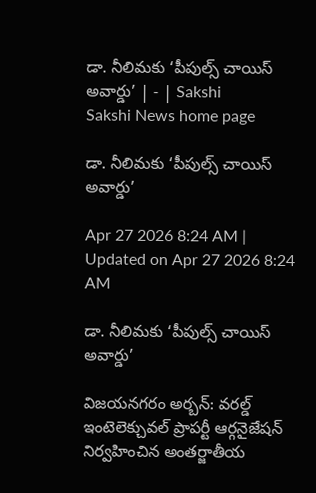డా. నీలిమకు ‘పీపుల్స్‌ చాయిస్‌ అవార్డు’ | - | Sakshi
Sakshi News home page

డా. నీలిమకు ‘పీపుల్స్‌ చాయిస్‌ అవార్డు’

Apr 27 2026 8:24 AM | Updated on Apr 27 2026 8:24 AM

డా. నీలిమకు ‘పీపుల్స్‌ చాయిస్‌ అవార్డు’

విజయనగరం అర్బన్‌: వరల్డ్‌ ఇంటెలెక్చువల్‌ ప్రాపర్టీ ఆర్గనైజేషన్‌ నిర్వహించిన అంతర్జాతీయ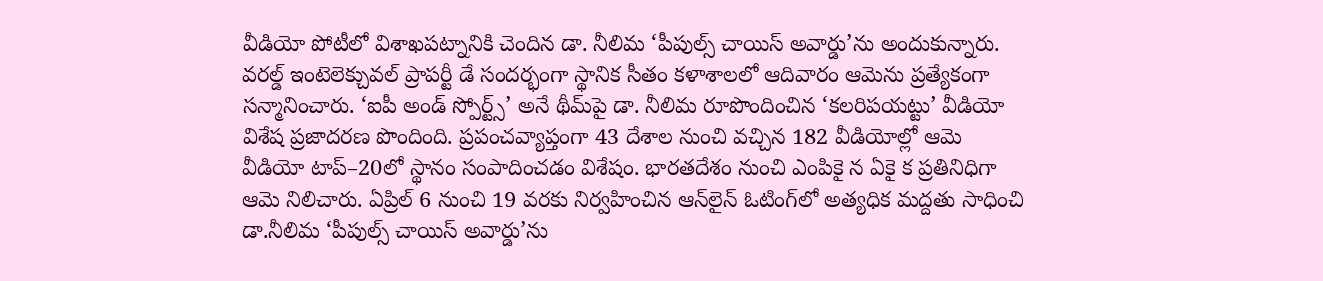వీడియో పోటీలో విశాఖపట్నానికి చెందిన డా. నీలిమ ‘పీపుల్స్‌ చాయిస్‌ అవార్డు’ను అందుకున్నారు. వరల్డ్‌ ఇంటెలెక్చువల్‌ ప్రాపర్టీ డే సందర్భంగా స్థానిక సీతం కళాశాలలో ఆదివారం ఆమెను ప్రత్యేకంగా సన్మానించారు. ‘ఐపీ అండ్‌ స్పోర్ట్స్‌’ అనే థీమ్‌పై డా. నీలిమ రూపొందించిన ‘కలరిపయట్టు’ వీడియో విశేష ప్రజాదరణ పొందింది. ప్రపంచవ్యాప్తంగా 43 దేశాల నుంచి వచ్చిన 182 వీడియోల్లో ఆమె వీడియో టాప్‌–20లో స్థానం సంపాదించడం విశేషం. భారతదేశం నుంచి ఎంపికై న ఏకై క ప్రతినిధిగా ఆమె నిలిచారు. ఏప్రిల్‌ 6 నుంచి 19 వరకు నిర్వహించిన ఆన్‌లైన్‌ ఓటింగ్‌లో అత్యధిక మద్దతు సాధించి డా.నీలిమ ‘పీపుల్స్‌ చాయిస్‌ అవార్డు’ను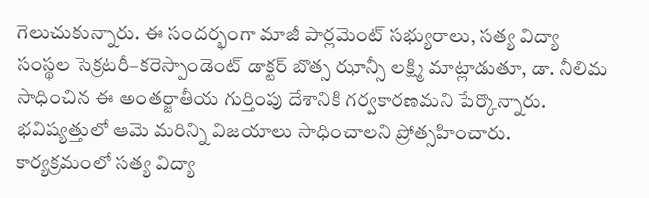గెలుచుకున్నారు. ఈ సందర్భంగా మాజీ పార్లమెంట్‌ సభ్యురాలు, సత్య విద్యా సంస్థల సెక్రటరీ–కరెస్పాండెంట్‌ డాక్టర్‌ బొత్స ఝాన్సీ లక్ష్మి మాట్లాడుతూ, డా. నీలిమ సాధించిన ఈ అంతర్జాతీయ గుర్తింపు దేశానికి గర్వకారణమని పేర్కొన్నారు. భవిష్యత్తులో ఆమె మరిన్ని విజయాలు సాధించాలని ప్రోత్సహించారు. కార్యక్రమంలో సత్య విద్యా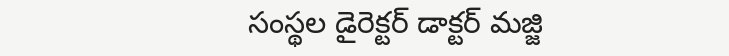సంస్థల డైరెక్టర్‌ డాక్టర్‌ మజ్జి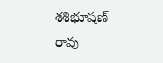శశిభూషణ్‌ రావు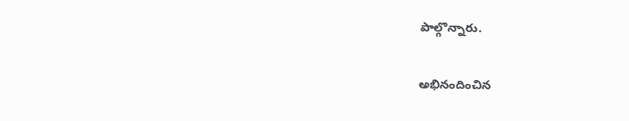పాల్గొన్నారు.

అభినందించిన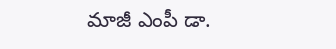మాజీ ఎంపీ డా.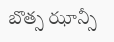బొత్స ఝాన్సీ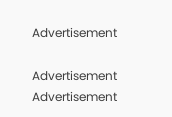Advertisement

Advertisement
Advertisement